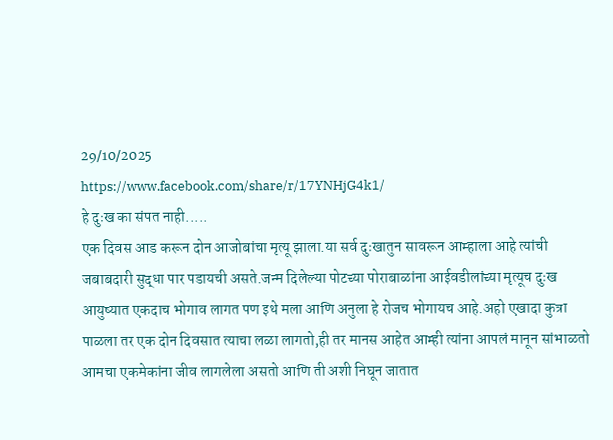29/10/2025
https://www.facebook.com/share/r/17YNHjG4k1/
हे दुःख का संपत नाही.....
एक दिवस आड करून दोन आजोबांचा मृत्यू झाला.या सर्व दुःखातुन सावरून आम्हाला आहे त्यांची जबाबदारी सुद्धा पार पडायची असते.जन्म दिलेल्या पोटच्या पोराबाळांना आईवडीलांच्या मृत्यूच दुःख आयुष्यात एकदाच भोगाव लागत पण इथे मला आणि अनुला हे रोजच भोगायच आहे.अहो एखादा कुत्रा पाळला तर एक दोन दिवसात त्याचा लळा लागतो,ही तर मानस आहेत आम्ही त्यांना आपलं मानून सांभाळतो आमचा एकमेकांना जीव लागलेला असतो आणि ती अशी निघून जातात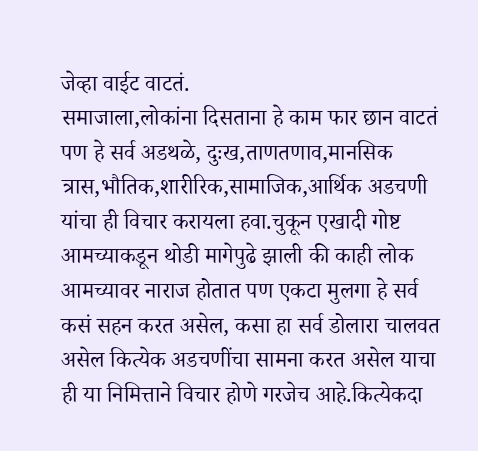जेव्हा वाईट वाटतं.
समाजाला,लोकांना दिसताना हे काम फार छान वाटतं पण हे सर्व अडथळे, दुःख,ताणतणाव,मानसिक त्रास,भौतिक,शारीरिक,सामाजिक,आर्थिक अडचणी यांचा ही विचार करायला हवा.चुकून एखादी गोष्ट आमच्याकडून थोडी मागेपुढे झाली की काही लोक आमच्यावर नाराज होतात पण एकटा मुलगा हे सर्व कसं सहन करत असेल, कसा हा सर्व डोलारा चालवत असेल कित्येक अडचणींचा सामना करत असेल याचा ही या निमित्ताने विचार होणे गरजेच आहे.कित्येकदा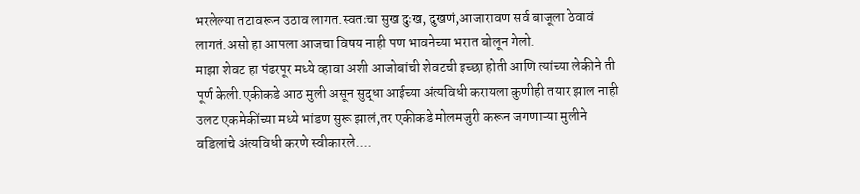भरलेल्या तटावरून उठाव लागत.स्वतःचा सुख दुःख, दुखणं,आजारावण सर्व बाजूला ठेवावं लागतं.असो हा आपला आजचा विषय नाही पण भावनेच्या भरात बोलून गेलो.
माझा शेवट हा पंढरपूर मध्ये व्हावा अशी आजोबांची शेवटची इच्छा होती आणि त्यांच्या लेकीने ती पूर्ण केली.एकीकडे आठ मुली असून सुद्धा आईच्या अंत्यविधी करायला कुणीही तयार झाल नाही उलट एकमेकींच्या मध्ये भांडण सुरू झालं,तर एकीकडे मोलमजुरी करून जगणाऱ्या मुलीने वडिलांचे अंत्यविधी करणे स्वीकारले....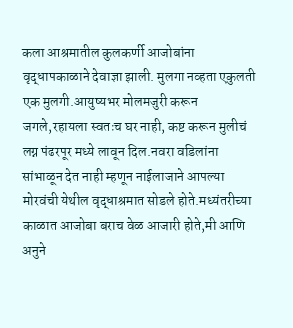कला आश्रमातील कुलकर्णी आजोबांना वृद्धापकाळाने देवाज्ञा झाली. मुलगा नव्हता एकुलती एक मुलगी.आयुष्यभर मोलमजुरी करून जगले,रहायला स्वतःच घर नाही, कष्ट करून मुलीचं लग्न पंढरपूर मध्ये लावून दिल.नवरा वडिलांना सांभाळून देत नाही म्हणून नाईलाजाने आपल्या मोरवंची येथील वृद्धाश्रमात सोडले होते.मध्यंतरीच्या काळात आजोबा बराच वेळ आजारी होते,मी आणि अनुने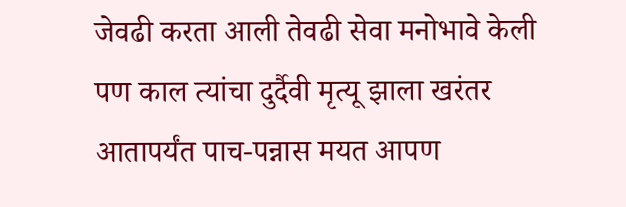जेवढी करता आली तेवढी सेवा मनोभावे केली पण काल त्यांचा दुर्दैवी मृत्यू झाला खरंतर आतापर्यंत पाच-पन्नास मयत आपण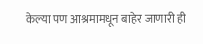केल्या पण आश्रमामधून बाहेर जाणारी ही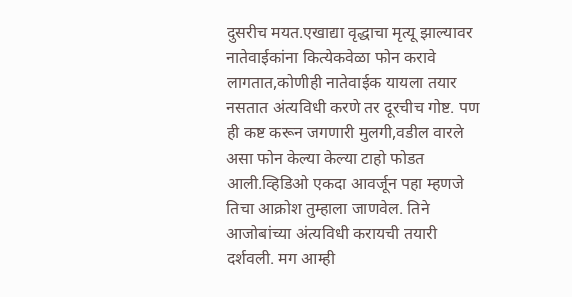दुसरीच मयत.एखाद्या वृद्धाचा मृत्यू झाल्यावर नातेवाईकांना कित्येकवेळा फोन करावे लागतात,कोणीही नातेवाईक यायला तयार नसतात अंत्यविधी करणे तर दूरचीच गोष्ट. पण ही कष्ट करून जगणारी मुलगी,वडील वारले असा फोन केल्या केल्या टाहो फोडत आली.व्हिडिओ एकदा आवर्जून पहा म्हणजे तिचा आक्रोश तुम्हाला जाणवेल. तिने आजोबांच्या अंत्यविधी करायची तयारी दर्शवली. मग आम्ही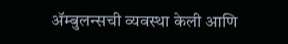ॲम्बुलन्सची व्यवस्था केली आणि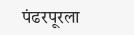पंढरपूरला